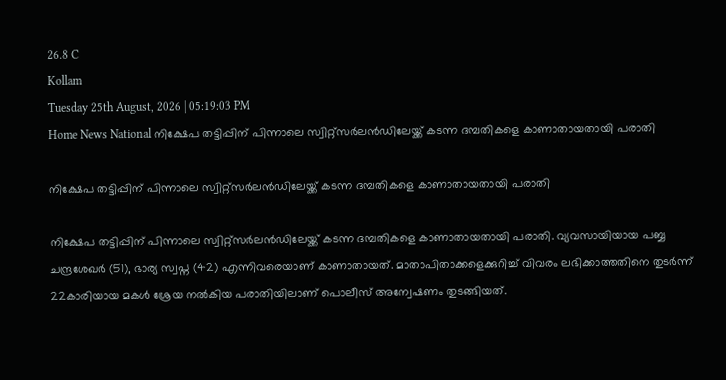26.8 C
Kollam
Tuesday 25th August, 2026 | 05:19:03 PM
Home News National നിക്ഷേപ തട്ടിപ്പിന് പിന്നാലെ സ്വിറ്റ്സർലൻഡിലേയ്ക്ക് കടന്ന ദമ്പതികളെ കാണാതായതായി പരാതി

നിക്ഷേപ തട്ടിപ്പിന് പിന്നാലെ സ്വിറ്റ്സർലൻഡിലേയ്ക്ക് കടന്ന ദമ്പതികളെ കാണാതായതായി പരാതി

നിക്ഷേപ തട്ടിപ്പിന് പിന്നാലെ സ്വിറ്റ്സർലൻഡിലേയ്ക്ക് കടന്ന ദമ്പതികളെ കാണാതായതായി പരാതി. വ്യവസായിയായ പബ്ബ ചന്ദ്രശേഖർ (51), ഭാര്യ സ്വപ്ന (42) എന്നിവരെയാണ് കാണാതായത്. മാതാപിതാക്കളെക്കുറിച്ച് വിവരം ലഭിക്കാത്തതിനെ തുടർന്ന് 22കാരിയായ മകൾ ശ്രേയ നൽകിയ പരാതിയിലാണ് പൊലീസ് അന്വേഷണം തുടങ്ങിയത്.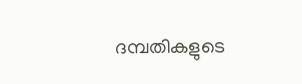ദമ്പതികളുടെ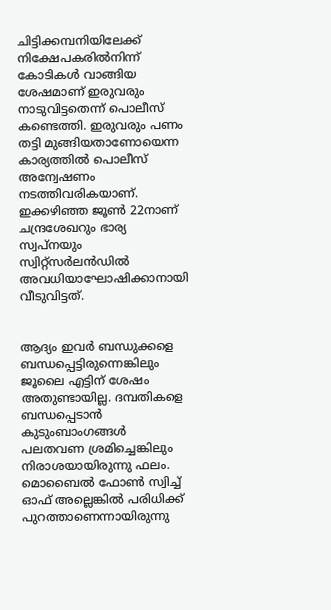ചിട്ടിക്കമ്പനിയിലേക്ക് നിക്ഷേപകരിൽനിന്ന് കോടികൾ വാങ്ങിയ ശേഷമാണ് ഇരുവരും നാടുവിട്ടതെന്ന് പൊലീസ് കണ്ടെത്തി. ഇരുവരും പണം തട്ടി മുങ്ങിയതാണോയെന്ന കാര്യത്തിൽ പൊലീസ് അന്വേഷണം നടത്തിവരികയാണ്. ഇക്കഴിഞ്ഞ ജൂൺ 22നാണ് ചന്ദ്രശേഖറും ഭാര്യ സ്വപ്നയും സ്വിറ്റ്സർലൻഡിൽ അവധിയാഘോഷിക്കാനായി വീടുവിട്ടത്.


ആദ്യം ഇവർ ബന്ധുക്കളെ ബന്ധപ്പെട്ടിരുന്നെങ്കിലും ജൂലൈ എട്ടിന് ശേഷം അതുണ്ടായില്ല. ദമ്പതികളെ ബന്ധപ്പെടാൻ കുടുംബാംഗങ്ങൾ പലതവണ ശ്രമിച്ചെങ്കിലും നിരാശയായിരുന്നു ഫലം. മൊബൈൽ ഫോൺ സ്വിച്ച് ഓഫ് അല്ലെങ്കിൽ പരിധിക്ക് പുറത്താണെന്നായിരുന്നു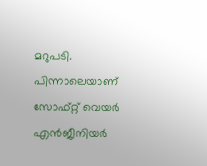മറുപടി. പിന്നാലെയാണ് സോഫ്റ്റ് വെയർ എൻജീനിയർ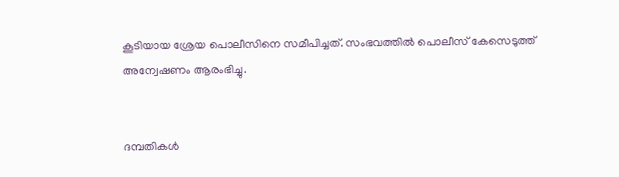കൂടിയായ ശ്രേയ പൊലീസിനെ സമീപിച്ചത്. സംഭവത്തിൽ പൊലീസ് കേസെടുത്ത് അന്വേഷണം ആരംഭിച്ചു.


ദമ്പതികൾ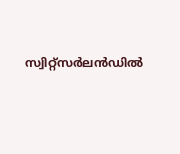സ്വിറ്റ്സർലൻഡിൽ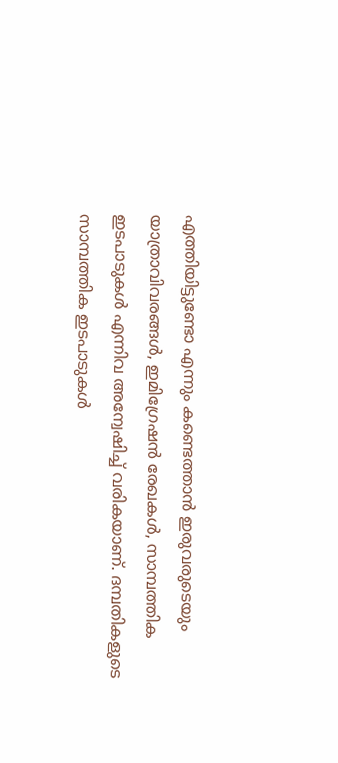എത്തിയിട്ടുണ്ടോ എന്നും കണ്ടെത്താൻ ഇരുവരുടെയും യാത്രാവിവരങ്ങൾ, ഇമിഗ്രേഷൻ രേഖകൾ, സാമ്പത്തിക ഇടപാടുകൾ എന്നിവ അന്വേഷിച്ച് വരികയാണ്. ദമ്പതികളുടെ സാമ്പത്തിക ഇടപാടുകൾ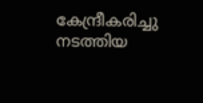കേന്ദ്രീകരിച്ചു നടത്തിയ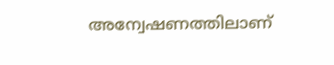അന്വേഷണത്തിലാണ്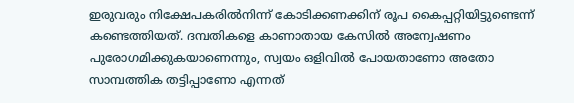ഇരുവരും നിക്ഷേപകരിൽനിന്ന് കോടിക്കണക്കിന് രൂപ കൈപ്പറ്റിയിട്ടുണ്ടെന്ന് കണ്ടെത്തിയത്. ദമ്പതികളെ കാണാതായ കേസിൽ അന്വേഷണം പുരോഗമിക്കുകയാണെന്നും, സ്വയം ഒളിവിൽ പോയതാണോ അതോ സാമ്പത്തിക തട്ടിപ്പാണോ എന്നത്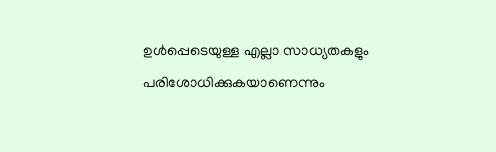ഉൾപ്പെടെയുള്ള എല്ലാ സാധ്യതകളും പരിശോധിക്കുകയാണെന്നും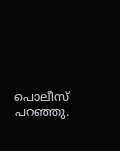പൊലീസ് പറഞ്ഞു.